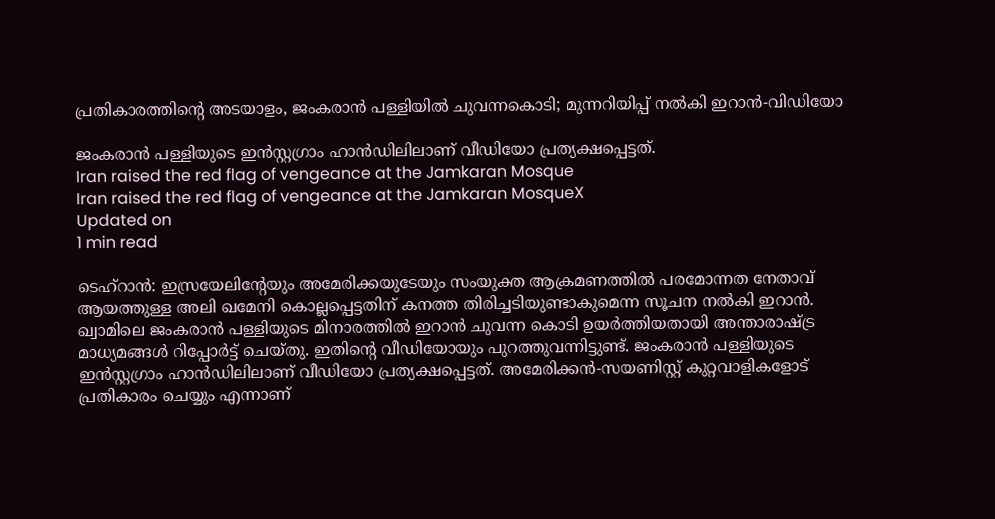പ്രതികാരത്തിന്റെ അടയാളം, ജംകരാന്‍ പള്ളിയില്‍ ചുവന്നകൊടി; മുന്നറിയിപ്പ് നല്‍കി ഇറാന്‍-വിഡിയോ

ജംകരാന്‍ പള്ളിയുടെ ഇന്‍സ്റ്റഗ്രാം ഹാന്‍ഡിലിലാണ് വീഡിയോ പ്രത്യക്ഷപ്പെട്ടത്.
Iran raised the red flag of vengeance at the Jamkaran Mosque
Iran raised the red flag of vengeance at the Jamkaran MosqueX
Updated on
1 min read

ടെഹ്റാന്‍: ഇസ്രയേലിന്റേയും അമേരിക്കയുടേയും സംയുക്ത ആക്രമണത്തില്‍ പരമോന്നത നേതാവ് ആയത്തുള്ള അലി ഖമേനി കൊല്ലപ്പെട്ടതിന് കനത്ത തിരിച്ചടിയുണ്ടാകുമെന്ന സൂചന നല്‍കി ഇറാന്‍. ഖ്വാമിലെ ജംകരാന്‍ പള്ളിയുടെ മിനാരത്തില്‍ ഇറാന്‍ ചുവന്ന കൊടി ഉയര്‍ത്തിയതായി അന്താരാഷ്ട്ര മാധ്യമങ്ങള്‍ റിപ്പോര്‍ട്ട് ചെയ്തു. ഇതിന്റെ വീഡിയോയും പുറത്തുവന്നിട്ടുണ്ട്. ജംകരാന്‍ പള്ളിയുടെ ഇന്‍സ്റ്റഗ്രാം ഹാന്‍ഡിലിലാണ് വീഡിയോ പ്രത്യക്ഷപ്പെട്ടത്. അമേരിക്കന്‍-സയണിസ്റ്റ് കുറ്റവാളികളോട് പ്രതികാരം ചെയ്യും എന്നാണ്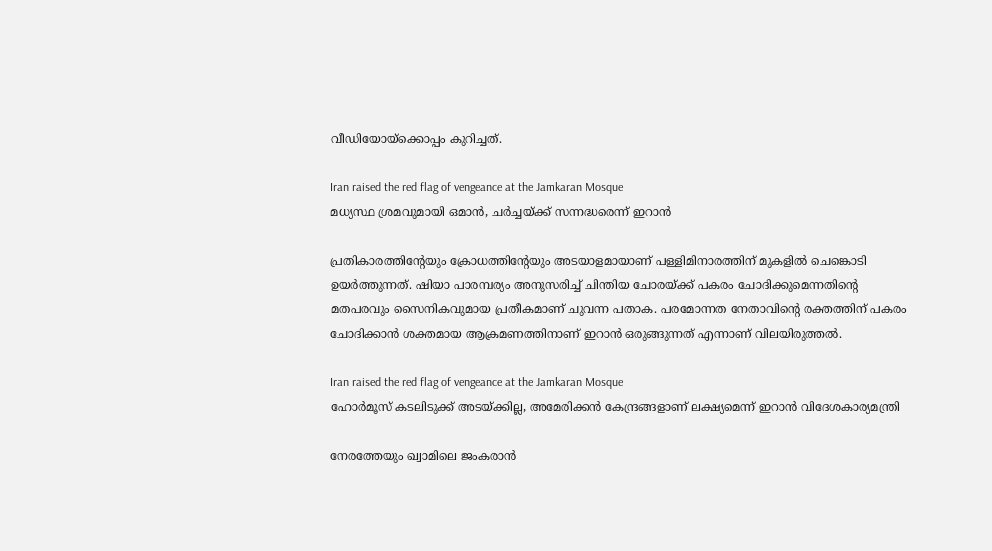വീഡിയോയ്ക്കൊപ്പം കുറിച്ചത്.

Iran raised the red flag of vengeance at the Jamkaran Mosque
മധ്യസ്ഥ ശ്രമവുമായി ഒമാന്‍, ചര്‍ച്ചയ്ക്ക് സന്നദ്ധരെന്ന് ഇറാന്‍

പ്രതികാരത്തിന്റേയും ക്രോധത്തിന്റേയും അടയാളമായാണ് പള്ളിമിനാരത്തിന് മുകളില്‍ ചെങ്കൊടി ഉയര്‍ത്തുന്നത്. ഷിയാ പാരമ്പര്യം അനുസരിച്ച് ചിന്തിയ ചോരയ്ക്ക് പകരം ചോദിക്കുമെന്നതിന്റെ മതപരവും സൈനികവുമായ പ്രതീകമാണ് ചുവന്ന പതാക. പരമോന്നത നേതാവിന്റെ രക്തത്തിന് പകരം ചോദിക്കാന്‍ ശക്തമായ ആക്രമണത്തിനാണ് ഇറാന്‍ ഒരുങ്ങുന്നത് എന്നാണ് വിലയിരുത്തല്‍.

Iran raised the red flag of vengeance at the Jamkaran Mosque
ഹോര്‍മൂസ് കടലിടുക്ക് അടയ്ക്കില്ല, അമേരിക്കന്‍ കേന്ദ്രങ്ങളാണ് ലക്ഷ്യമെന്ന് ഇറാന്‍ വിദേശകാര്യമന്ത്രി

നേരത്തേയും ഖ്വാമിലെ ജംകരാന്‍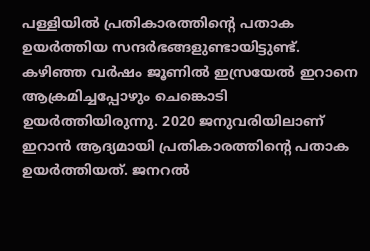പള്ളിയില്‍ പ്രതികാരത്തിന്റെ പതാക ഉയര്‍ത്തിയ സന്ദര്‍ഭങ്ങളുണ്ടായിട്ടുണ്ട്. കഴിഞ്ഞ വര്‍ഷം ജൂണില്‍ ഇസ്രയേല്‍ ഇറാനെ ആക്രമിച്ചപ്പോഴും ചെങ്കൊടി ഉയര്‍ത്തിയിരുന്നു. 2020 ജനുവരിയിലാണ് ഇറാന്‍ ആദ്യമായി പ്രതികാരത്തിന്റെ പതാക ഉയര്‍ത്തിയത്. ജനറല്‍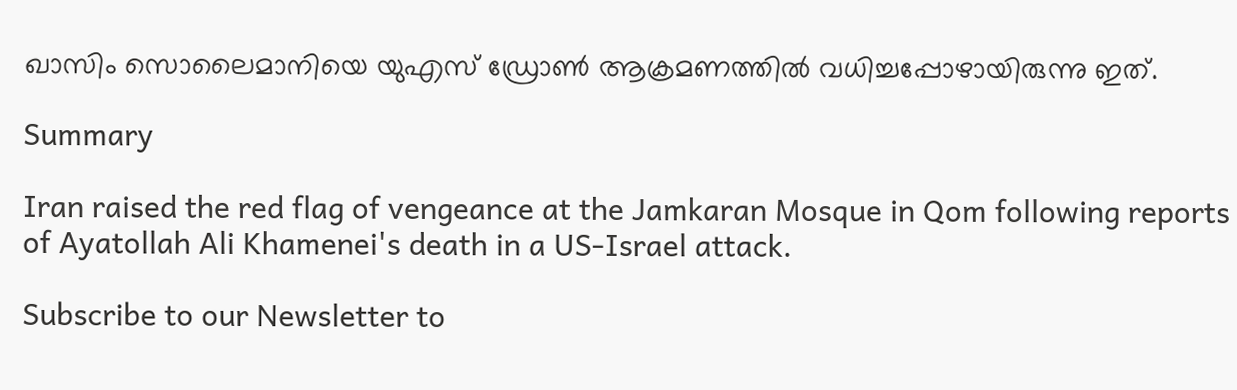ഖാസിം സൊലൈമാനിയെ യുഎസ് ഡ്രോണ്‍ ആക്രമണത്തില്‍ വധിച്ചപ്പോഴായിരുന്നു ഇത്.

Summary

Iran raised the red flag of vengeance at the Jamkaran Mosque in Qom following reports of Ayatollah Ali Khamenei's death in a US-Israel attack.

Subscribe to our Newsletter to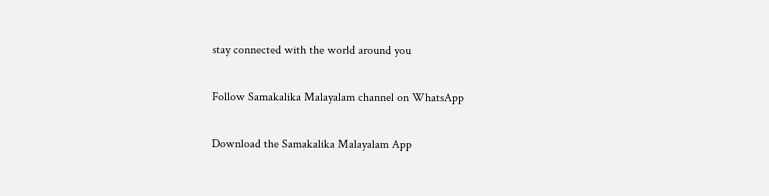stay connected with the world around you

Follow Samakalika Malayalam channel on WhatsApp

Download the Samakalika Malayalam App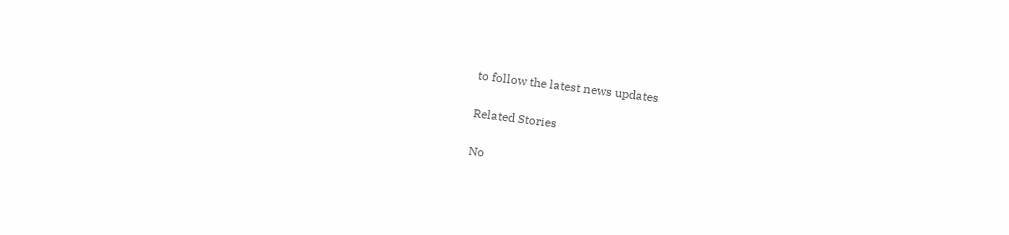to follow the latest news updates

Related Stories

No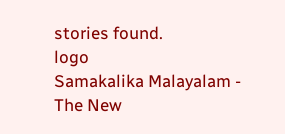stories found.
logo
Samakalika Malayalam - The New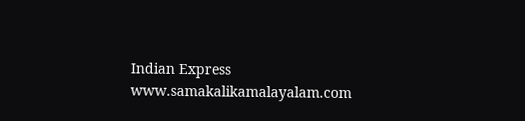Indian Express
www.samakalikamalayalam.com